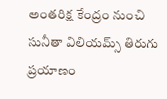అంతరిక్ష కేంద్రం నుంచి సునీతా విలియమ్స్ తిరుగు ప్రయాణం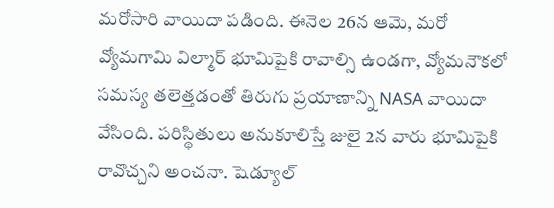మరోసారి వాయిదా పడింది. ఈనెల 26న ఆమె, మరో వ్యోమగామి విల్మార్ భూమిపైకి రావాల్సి ఉండగా, వ్యోమనౌకలో సమస్య తలెత్తడంతో తిరుగు ప్రయాణాన్ని NASA వాయిదా వేసింది. పరిస్థితులు అనుకూలిస్తే జులై 2న వారు భూమిపైకి రావొచ్చని అంచనా. షెడ్యూల్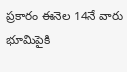ప్రకారం ఈనెల 14నే వారు భూమిపైకి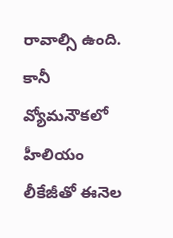రావాల్సి ఉంది. కానీ వ్యోమనౌకలో హీలియం లీకేజీతో ఈనెల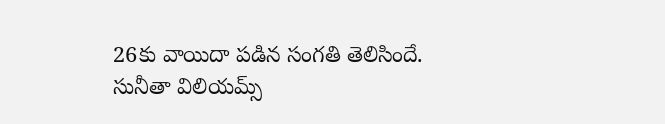26కు వాయిదా పడిన సంగతి తెలిసిందే.
సునీతా విలియమ్స్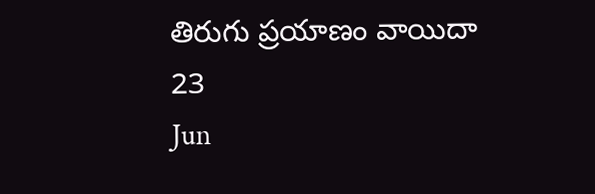తిరుగు ప్రయాణం వాయిదా
23
Jun